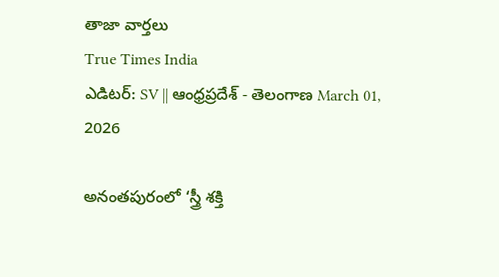తాజా వార్తలు
True Times India
ఎడిటర్: SV || ఆంధ్రప్రదేశ్ - తెలంగాణ March 01, 2026

అనంతపురంలో ‘స్త్రీ శక్తి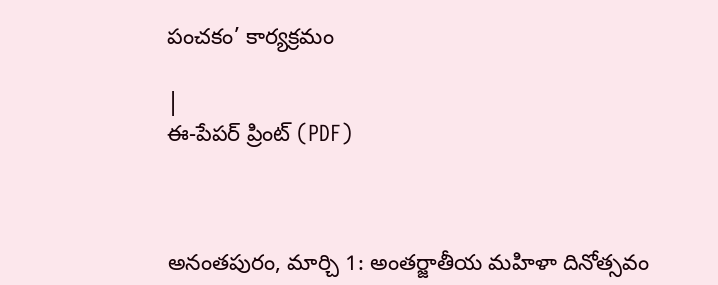పంచకం’ కార్యక్రమం

|
ఈ-పేపర్ ప్రింట్ (PDF)



అనంతపురం, మార్చి 1: అంతర్జాతీయ మహిళా దినోత్సవం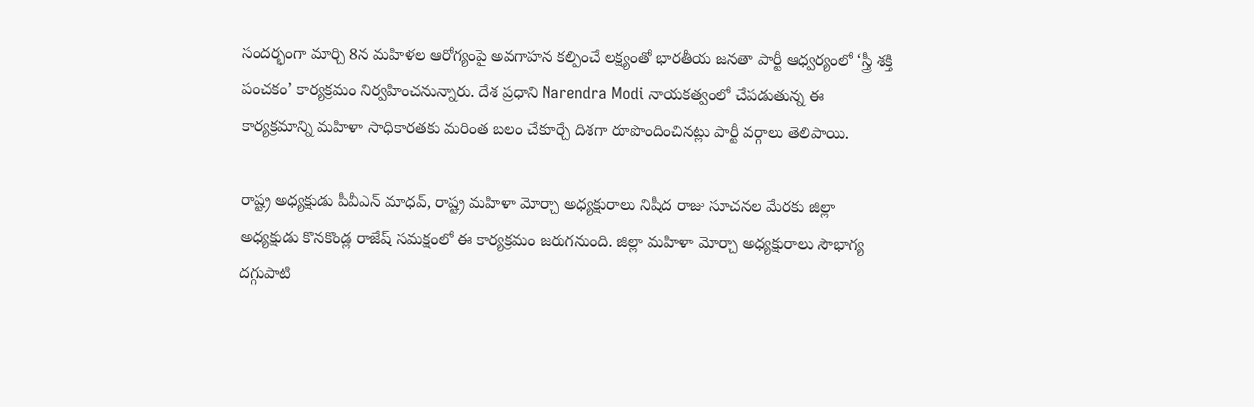సందర్భంగా మార్చి 8న మహిళల ఆరోగ్యంపై అవగాహన కల్పించే లక్ష్యంతో భారతీయ జనతా పార్టీ ఆధ్వర్యంలో ‘స్త్రీ శక్తి పంచకం’ కార్యక్రమం నిర్వహించనున్నారు. దేశ ప్రధాని Narendra Modi నాయకత్వంలో చేపడుతున్న ఈ కార్యక్రమాన్ని మహిళా సాధికారతకు మరింత బలం చేకూర్చే దిశగా రూపొందించినట్లు పార్టీ వర్గాలు తెలిపాయి.

రాష్ట్ర అధ్యక్షుడు పీవీఎన్ మాధవ్, రాష్ట్ర మహిళా మోర్చా అధ్యక్షురాలు నిషీద రాజు సూచనల మేరకు జిల్లా అధ్యక్షుడు కొనకొండ్ల రాజేష్ సమక్షంలో ఈ కార్యక్రమం జరుగనుంది. జిల్లా మహిళా మోర్చా అధ్యక్షురాలు సౌభాగ్య దగ్గుపాటి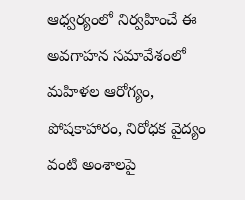ఆధ్వర్యంలో నిర్వహించే ఈ అవగాహన సమావేశంలో మహిళల ఆరోగ్యం, పోషకాహారం, నిరోధక వైద్యం వంటి అంశాలపై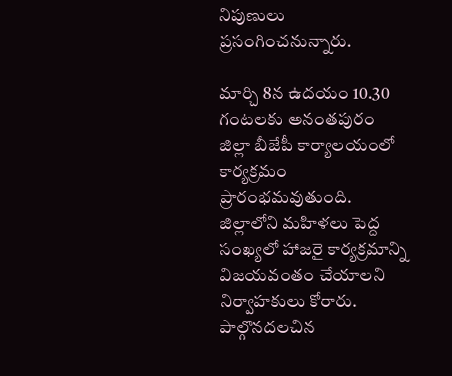నిపుణులు ప్రసంగించనున్నారు.

మార్చి 8న ఉదయం 10.30 గంటలకు అనంతపురం జిల్లా బీజేపీ కార్యాలయంలో కార్యక్రమం ప్రారంభమవుతుంది. జిల్లాలోని మహిళలు పెద్ద సంఖ్యలో హాజరై కార్యక్రమాన్ని విజయవంతం చేయాలని నిర్వాహకులు కోరారు. పాల్గొనదలచిన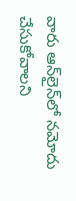వారు ఆన్‌లైన్‌లో నమోదు చేసుకోవాలని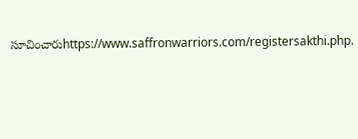సూచించారుhttps://www.saffronwarriors.com/registersakthi.php.